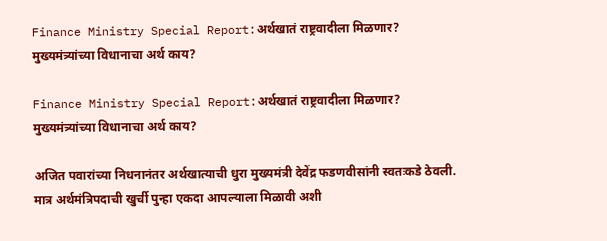Finance Ministry Special Report:अर्थखातं राष्ट्रवादीला मिळणार? मुख्यमंत्र्यांच्या विधानाचा अर्थ काय?

Finance Ministry Special Report:अर्थखातं राष्ट्रवादीला मिळणार? मुख्यमंत्र्यांच्या विधानाचा अर्थ काय?

अजित पवारांच्या निधनानंतर अर्थखात्याची धुरा मुख्यमंत्री देवेंद्र फडणवीसांनी स्वतःकडे ठेवली. मात्र अर्थमंत्रिपदाची खुर्ची पुन्हा एकदा आपल्याला मिळावी अशी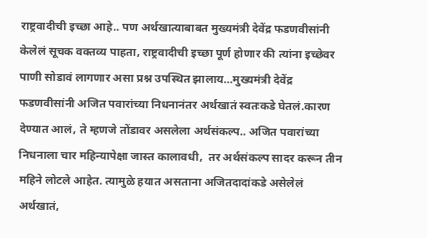राष्ट्रवादीची इच्छा आहे.. पण अर्थखात्याबाबत मुख्यमंत्री देवेंद्र फडणवीसांनी केलेलं सूचक वक्तव्य पाहता, राष्ट्रवादीची इच्छा पूर्ण होणार की त्यांना इच्छेवर पाणी सोडावं लागणार असा प्रश्न उपस्थित झालाय…मुख्यमंत्री देवेंद्र फडणवीसांनी अजित पवारांच्या निधनानंतर अर्थखातं स्वतःकडे घेतलं.कारण देण्यात आलं, ते म्हणजे तोंडावर असलेला अर्थसंकल्प.. अजित पवारांच्या निधनाला चार महिन्यापेक्षा जास्त कालावधी,  तर अर्थसंकल्प सादर करून तीन महिने लोटले आहेत. त्यामुळे हयात असताना अजितदादांकडे असेलेलं अर्थखातं,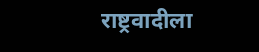राष्ट्रवादीला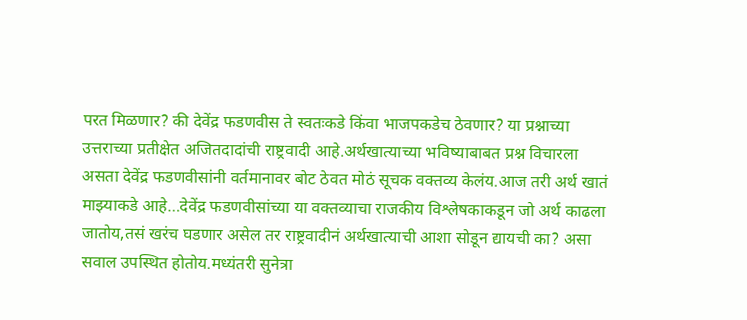परत मिळणार? की देवेंद्र फडणवीस ते स्वतःकडे किंवा भाजपकडेच ठेवणार? या प्रश्नाच्या उत्तराच्या प्रतीक्षेत अजितदादांची राष्ट्रवादी आहे.अर्थखात्याच्या भविष्याबाबत प्रश्न विचारला असता देवेंद्र फडणवीसांनी वर्तमानावर बोट ठेवत मोठं सूचक वक्तव्य केलंय.आज तरी अर्थ खातं माझ्याकडे आहे…देवेंद्र फडणवीसांच्या या वक्तव्याचा राजकीय विश्लेषकाकडून जो अर्थ काढला जातोय,तसं खरंच घडणार असेल तर राष्ट्रवादीनं अर्थखात्याची आशा सोडून द्यायची का? असा सवाल उपस्थित होतोय.मध्यंतरी सुनेत्रा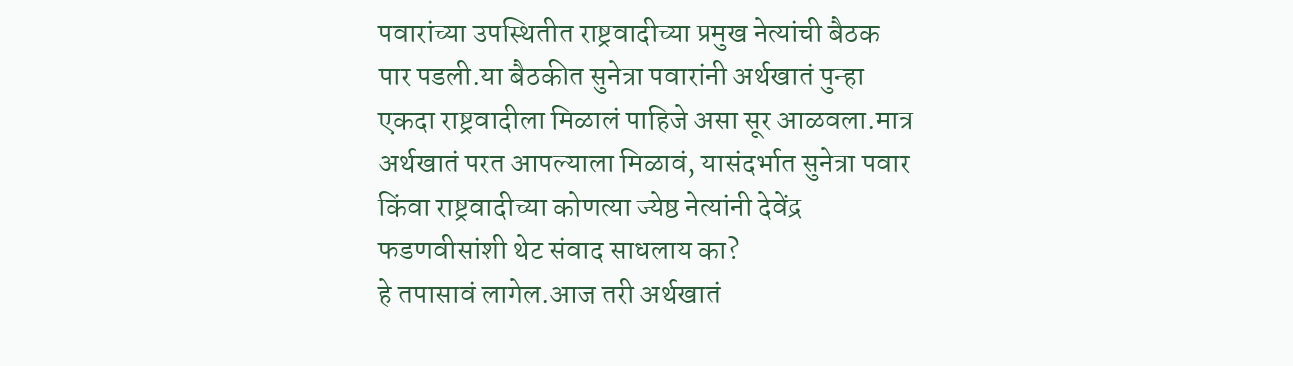पवारांच्या उपस्थितीत राष्ट्रवादीच्या प्रमुख नेत्यांची बैठक पार पडली.या बैठकीत सुनेत्रा पवारांनी अर्थखातं पुन्हा एकदा राष्ट्रवादीला मिळालं पाहिजे असा सूर आळवला.मात्र अर्थखातं परत आपल्याला मिळावं, यासंदर्भात सुनेत्रा पवार किंवा राष्ट्रवादीच्या कोणत्या ज्येष्ठ नेत्यांनी देवेंद्र फडणवीसांशी थेट संवाद साधलाय का?
हे तपासावं लागेल.आज तरी अर्थखातं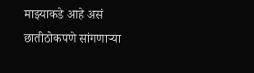माझ्याकडे आहे असं छातीठोकपणे सांगणाऱ्या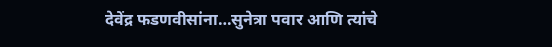देवेंद्र फडणवीसांना…सुनेत्रा पवार आणि त्यांचे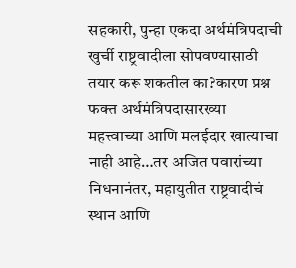सहकारी, पुन्हा एकदा अर्थमंत्रिपदाची खुर्ची राष्ट्रवादीला सोपवण्यासाठी तयार करू शकतील का?कारण प्रश्न फक्त अर्थमंत्रिपदासारख्या महत्त्वाच्या आणि मलईदार खात्याचा नाही आहे…तर अजित पवारांच्या निधनानंतर, महायुतीत राष्ट्रवादीचं स्थान आणि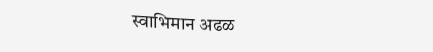स्वाभिमान अढळ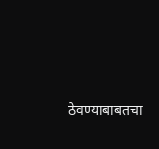ठेवण्याबाबतचा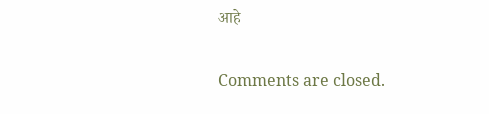आहे

Comments are closed.